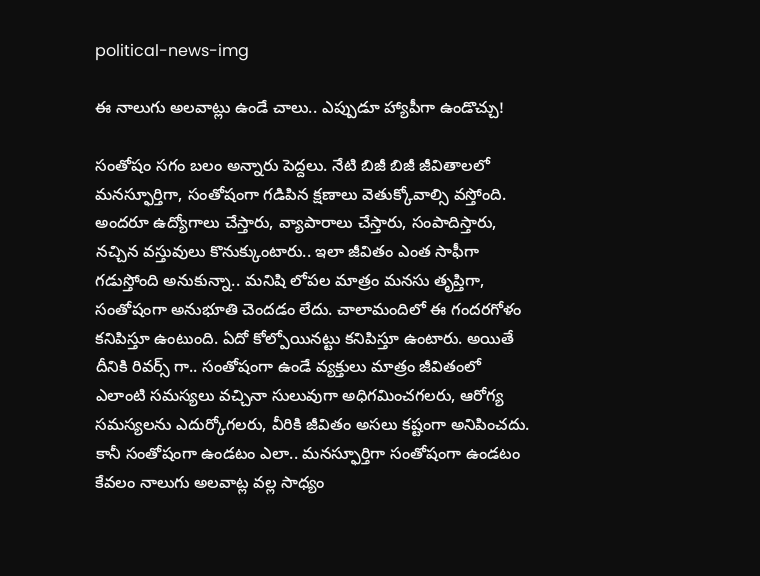political-news-img

ఈ నాలుగు అలవాట్లు ఉండే చాలు.. ఎప్పుడూ హ్యాపీగా ఉండొచ్చు!

సంతోషం సగం బలం అన్నారు పెద్దలు. నేటి బిజీ బిజీ జీవితాలలో మనస్ఫూర్తిగా, సంతోషంగా గడిపిన క్షణాలు వెతుక్కోవాల్సి వస్తోంది. అందరూ ఉద్యోగాలు చేస్తారు, వ్యాపారాలు చేస్తారు, సంపాదిస్తారు, నచ్చిన వస్తువులు కొనుక్కుంటారు.. ఇలా జీవితం ఎంత సాఫీగా గడుస్తోంది అనుకున్నా.. మనిషి లోపల మాత్రం మనసు తృప్తిగా, సంతోషంగా అనుభూతి చెందడం లేదు. చాలామందిలో ఈ గందరగోళం కనిపిస్తూ ఉంటుంది. ఏదో కోల్పోయినట్టు కనిపిస్తూ ఉంటారు. అయితే దీనికి రివర్స్ గా.. సంతోషంగా ఉండే వ్యక్తులు మాత్రం జీవితంలో ఎలాంటి సమస్యలు వచ్చినా సులువుగా అధిగమించగలరు, ఆరోగ్య సమస్యలను ఎదుర్కోగలరు, వీరికి జీవితం అసలు కష్టంగా అనిపించదు. కానీ సంతోషంగా ఉండటం ఎలా.. మనస్ఫూర్తిగా సంతోషంగా ఉండటం కేవలం నాలుగు అలవాట్ల వల్ల సాధ్యం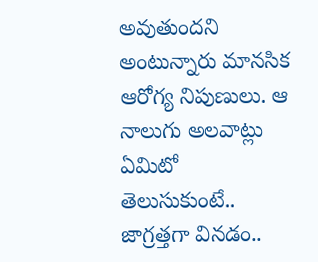అవుతుందని అంటున్నారు మానసిక ఆరోగ్య నిపుణులు. ఆ నాలుగు అలవాట్లు ఏమిటో తెలుసుకుంటే.. జాగ్రత్తగా వినడం..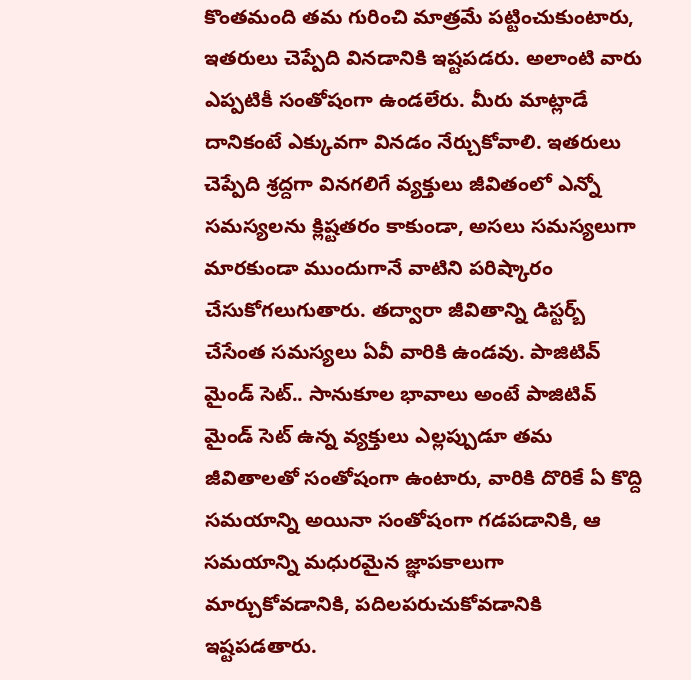కొంతమంది తమ గురించి మాత్రమే పట్టించుకుంటారు, ఇతరులు చెప్పేది వినడానికి ఇష్టపడరు. అలాంటి వారు ఎప్పటికీ సంతోషంగా ఉండలేరు. మీరు మాట్లాడే దానికంటే ఎక్కువగా వినడం నేర్చుకోవాలి. ఇతరులు చెప్పేది శ్రద్దగా వినగలిగే వ్యక్తులు జీవితంలో ఎన్నో సమస్యలను క్లిష్టతరం కాకుండా, అసలు సమస్యలుగా మారకుండా ముందుగానే వాటిని పరిష్కారం చేసుకోగలుగుతారు. తద్వారా జీవితాన్ని డిస్టర్బ్ చేసేంత సమస్యలు ఏవీ వారికి ఉండవు. పాజిటివ్ మైండ్ సెట్.. సానుకూల భావాలు అంటే పాజిటివ్ మైండ్ సెట్ ఉన్న వ్యక్తులు ఎల్లప్పుడూ తమ జీవితాలతో సంతోషంగా ఉంటారు, వారికి దొరికే ఏ కొద్ది సమయాన్ని అయినా సంతోషంగా గడపడానికి, ఆ సమయాన్ని మధురమైన జ్ఞాపకాలుగా మార్చుకోవడానికి, పదిలపరుచుకోవడానికి ఇష్టపడతారు.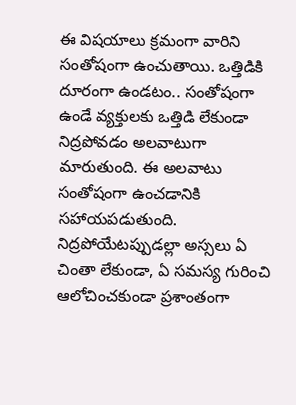ఈ విషయాలు క్రమంగా వారిని సంతోషంగా ఉంచుతాయి. ఒత్తిడికి దూరంగా ఉండటం.. సంతోషంగా ఉండే వ్యక్తులకు ఒత్తిడి లేకుండా నిద్రపోవడం అలవాటుగా మారుతుంది. ఈ అలవాటు సంతోషంగా ఉంచడానికి సహాయపడుతుంది. నిద్రపోయేటప్పుడల్లా అస్సలు ఏ చింతా లేకుండా, ఏ సమస్య గురించి ఆలోచించకుండా ప్రశాంతంగా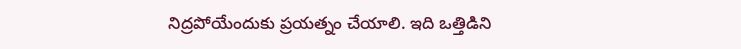నిద్రపోయేందుకు ప్రయత్నం చేయాలి. ఇది ఒత్తిడిని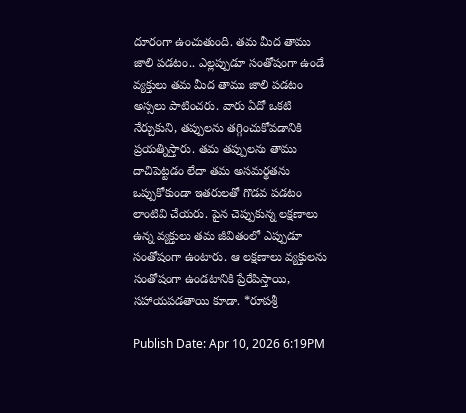దూరంగా ఉంచుతుంది. తమ మీద తాము జాలి పడటం.. ఎల్లప్పుడూ సంతోషంగా ఉండే వ్యక్తులు తమ మీద తాము జాలి పడటం అస్సలు పాటించరు. వారు ఏదో ఒకటి నేర్చుకుని, తప్పులను తగ్గించుకోవడానికి ప్రయత్నిస్తారు. తమ తప్పులను తాము దాచిపెట్టడం లేదా తమ అసమర్థతను ఒప్పుకోకుండా ఇతరులతో గొడవ పడటం లాంటివి చేయరు. పైన చెప్పుకున్న లక్షణాలు ఉన్న వ్యక్తులు తమ జీవితంలో ఎప్పుడూ సంతోషంగా ఉంటారు. ఆ లక్షణాలు వ్యక్తులను సంతోషంగా ఉండటానికి ప్రేరేపిస్తాయి, సహాయపడతాయి కూడా. *రూపశ్రీ

Publish Date: Apr 10, 2026 6:19PM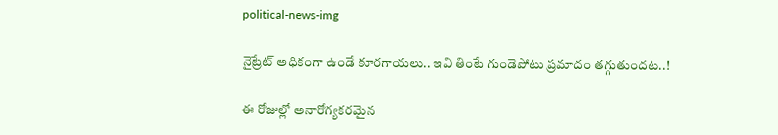political-news-img

నైట్రేట్ అధికంగా ఉండే కూరగాయలు.. ఇవి తింటే గుండెపోటు ప్రమాదం తగ్గుతుందట..!

ఈ రోజుల్లో అనారోగ్యకరమైన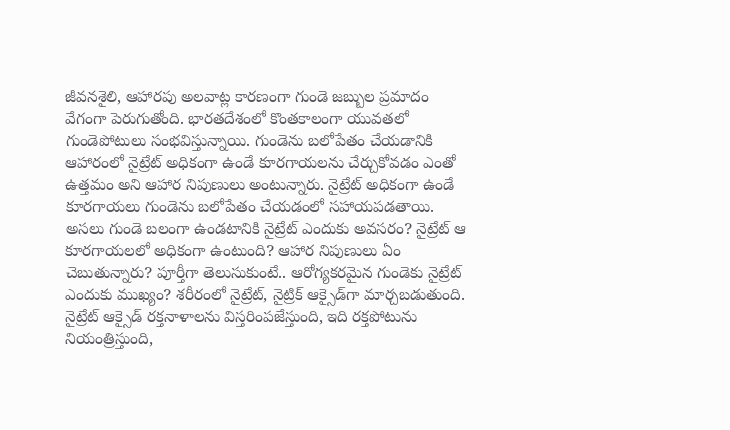జీవనశైలి, ఆహారపు అలవాట్ల కారణంగా గుండె జబ్బుల ప్రమాదం వేగంగా పెరుగుతోంది. భారతదేశంలో కొంతకాలంగా యువతలో గుండెపోటులు సంభవిస్తున్నాయి. గుండెను బలోపేతం చేయడానికి ఆహారంలో నైట్రేట్ అధికంగా ఉండే కూరగాయలను చేర్చుకోవడం ఎంతో ఉత్తమం అని ఆహార నిపుణులు అంటున్నారు. నైట్రేట్ అధికంగా ఉండే కూరగాయలు గుండెను బలోపేతం చేయడంలో సహాయపడతాయి. అసలు గుండె బలంగా ఉండటానికి నైట్రేట్ ఎందుకు అవసరం? నైట్రేట్ ఆ కూరగాయలలో అధికంగా ఉంటుంది? ఆహార నిపుణులు ఏం చెబుతున్నారు? పూర్తీగా తెలుసుకుంటే.. ఆరోగ్యకరమైన గుండెకు నైట్రేట్ ఎందుకు ముఖ్యం? శరీరంలో నైట్రేట్, నైట్రిక్ ఆక్సైడ్‌గా మార్చబడుతుంది. నైట్రేట్ ఆక్సైడ్ రక్తనాళాలను విస్తరింపజేస్తుంది, ఇది రక్తపోటును నియంత్రిస్తుంది,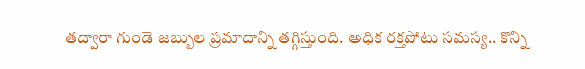తద్వారా గుండె జబ్బుల ప్రమాదాన్ని తగ్గిస్తుంది. అధిక రక్తపోటు సమస్య.. కొన్ని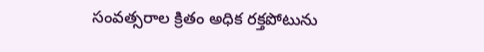సంవత్సరాల క్రితం అధిక రక్తపోటును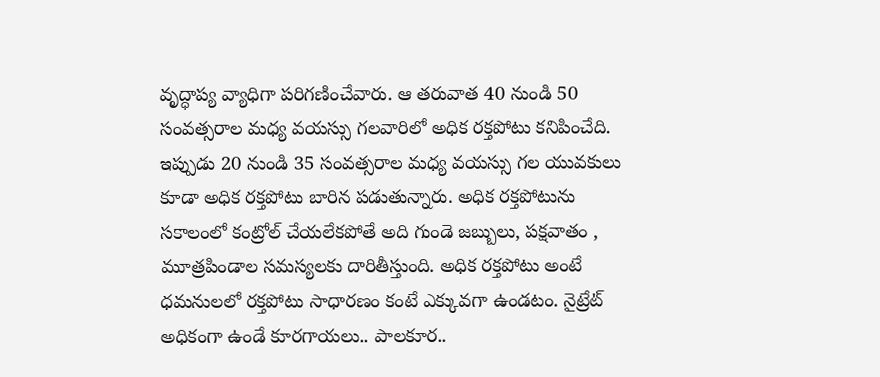వృద్ధాప్య వ్యాధిగా పరిగణించేవారు. ఆ తరువాత 40 నుండి 50 సంవత్సరాల మధ్య వయస్సు గలవారిలో అధిక రక్తపోటు కనిపించేది. ఇప్పుడు 20 నుండి 35 సంవత్సరాల మధ్య వయస్సు గల యువకులు కూడా అధిక రక్తపోటు బారిన పడుతున్నారు. అధిక రక్తపోటును సకాలంలో కంట్రోల్ చేయలేకపోతే అది గుండె జబ్బులు, పక్షవాతం , మూత్రపిండాల సమస్యలకు దారితీస్తుంది. అధిక రక్తపోటు అంటే ధమనులలో రక్తపోటు సాధారణం కంటే ఎక్కువగా ఉండటం. నైట్రేట్ అధికంగా ఉండే కూరగాయలు.. పాలకూర..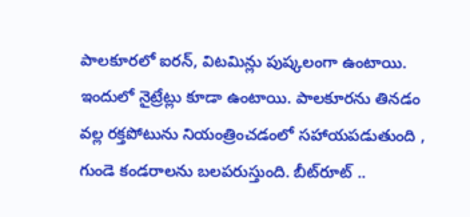పాలకూరలో ఐరన్, విటమిన్లు పుష్కలంగా ఉంటాయి. ఇందులో నైట్రేట్లు కూడా ఉంటాయి. పాలకూరను తినడం వల్ల రక్తపోటును నియంత్రించడంలో సహాయపడుతుంది , గుండె కండరాలను బలపరుస్తుంది. బీట్‌రూట్ ..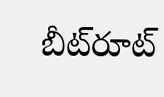బీట్‌రూట్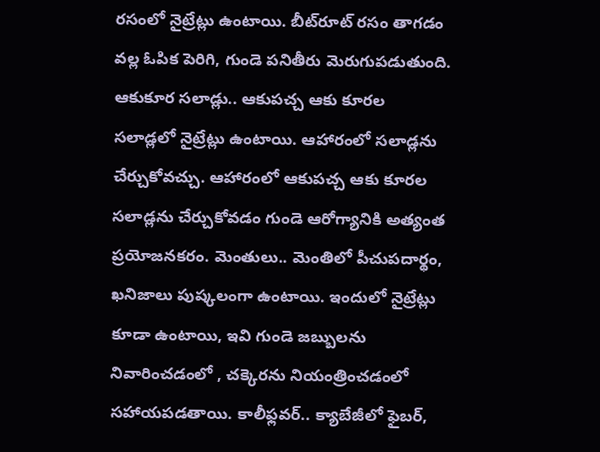రసంలో నైట్రేట్లు ఉంటాయి. బీట్‌రూట్ రసం తాగడం వల్ల ఓపిక పెరిగి, గుండె పనితీరు మెరుగుపడుతుంది. ఆకుకూర సలాడ్లు.. ఆకుపచ్చ ఆకు కూరల సలాడ్లలో నైట్రేట్లు ఉంటాయి. ఆహారంలో సలాడ్లను చేర్చుకోవచ్చు. ఆహారంలో ఆకుపచ్చ ఆకు కూరల సలాడ్లను చేర్చుకోవడం గుండె ఆరోగ్యానికి అత్యంత ప్రయోజనకరం. మెంతులు.. మెంతిలో పీచుపదార్థం, ఖనిజాలు పుష్కలంగా ఉంటాయి. ఇందులో నైట్రేట్లు కూడా ఉంటాయి, ఇవి గుండె జబ్బులను నివారించడంలో , చక్కెరను నియంత్రించడంలో సహాయపడతాయి. కాలీఫ్లవర్.. క్యాబేజీలో ఫైబర్,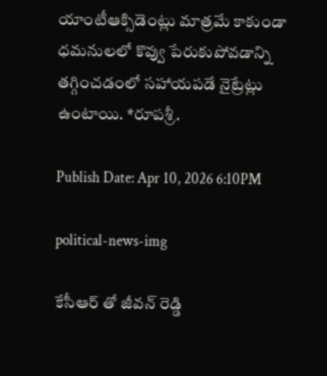యాంటీఆక్సిడెంట్లు మాత్రమే కాకుండా ధమనులలో కొవ్వు పేరుకుపోవడాన్ని తగ్గించడంలో సహాయపడే నైట్రేట్లు ఉంటాయి. *రూపశ్రీ.

Publish Date: Apr 10, 2026 6:10PM

political-news-img

కేసీఆర్ తో జీవన్ రెడ్డి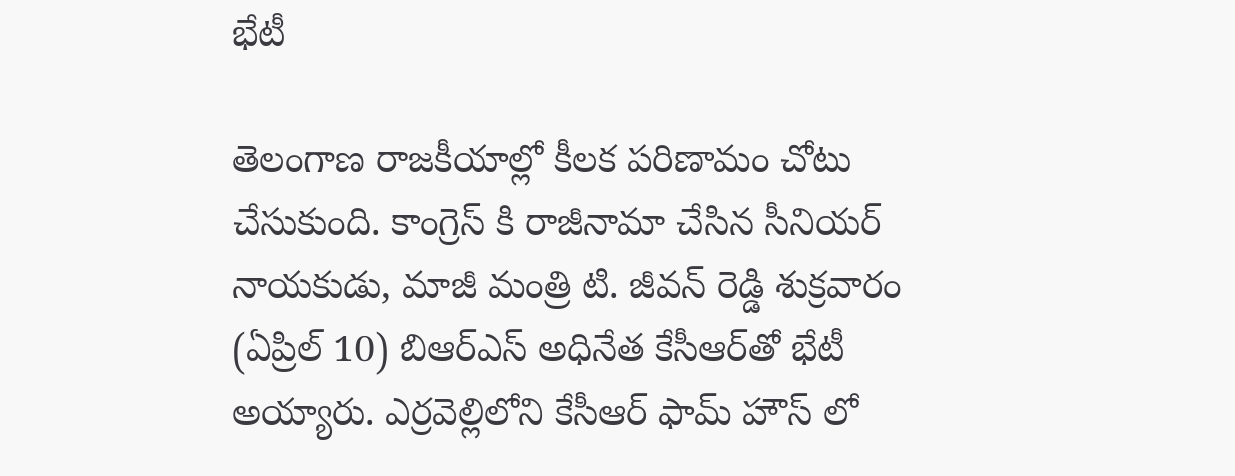భేటీ

తెలంగాణ రాజకీయాల్లో కీలక పరిణామం చోటు చేసుకుంది. కాంగ్రెస్ కి రాజీనామా చేసిన సీనియర్ నాయకుడు, మాజీ మంత్రి టి. జీవన్ రెడ్డి శుక్రవారం (ఏప్రిల్ 10) బిఆర్ఎస్ అధినేత కేసీఆర్‌తో భేటీ అయ్యారు. ఎర్రవెల్లిలోని కేసీఆర్ ఫామ్ హౌస్ లో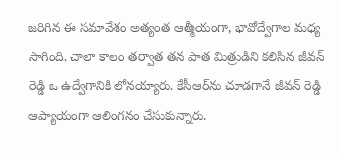జరిగిన ఈ సమావేశం అత్యంత ఆత్మీయంగా, భావోద్వేగాల మధ్య సాగింది. చాలా కాలం తర్వాత తన పాత మిత్రుడిని కలిసిన జీవన్ రెడ్డి ఒ ఉద్వేగానికి లోనయ్యారు. కేసీఆర్‌ను చూడగానే జీవన్ రెడ్డి ఆప్యాయంగా ఆలింగనం చేసుకున్నారు.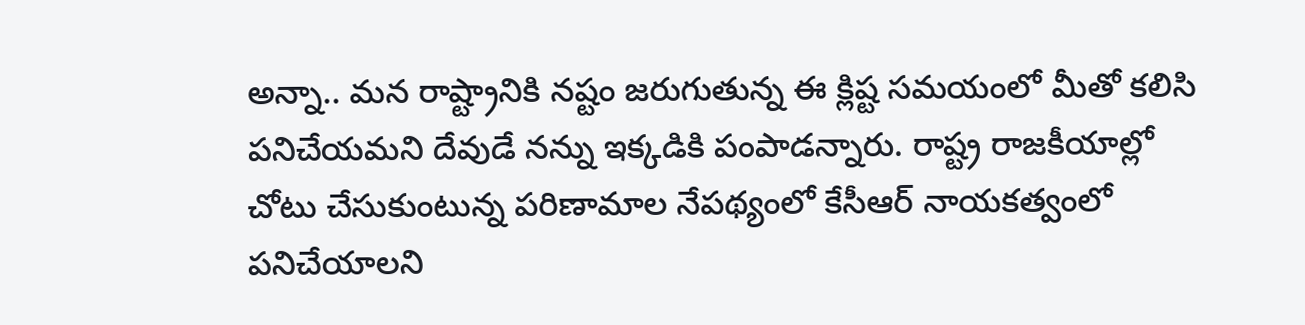అన్నా.. మన రాష్ట్రానికి నష్టం జరుగుతున్న ఈ క్లిష్ట సమయంలో మీతో కలిసి పనిచేయమని దేవుడే నన్ను ఇక్కడికి పంపాడన్నారు. రాష్ట్ర రాజకీయాల్లో చోటు చేసుకుంటున్న పరిణామాల నేపథ్యంలో కేసీఆర్ నాయకత్వంలో పనిచేయాలని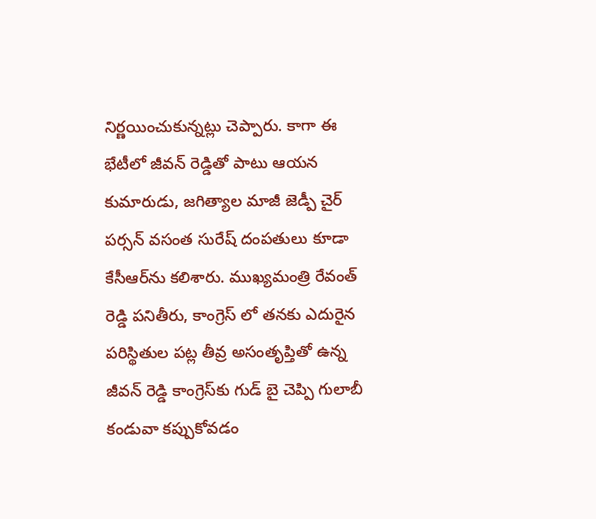నిర్ణయించుకున్నట్లు చెప్పారు. కాగా ఈ భేటీలో జీవన్ రెడ్డితో పాటు ఆయన కుమారుడు, జగిత్యాల మాజీ జెడ్పీ చైర్ పర్సన్ వసంత సురేష్ దంపతులు కూడా కేసీఆర్‌ను కలిశారు. ముఖ్యమంత్రి రేవంత్ రెడ్డి పనితీరు, కాంగ్రెస్ లో తనకు ఎదురైన పరిస్థితుల పట్ల తీవ్ర అసంతృప్తితో ఉన్న జీవన్ రెడ్డి కాంగ్రెస్‌కు గుడ్ బై చెప్పి గులాబీ కండువా కప్పుకోవడం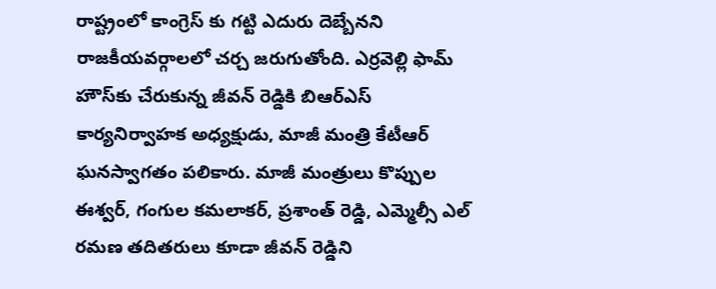రాష్ట్రంలో కాంగ్రెస్ కు గట్టి ఎదురు దెబ్బేనని రాజకీయవర్గాలలో చర్చ జరుగుతోంది. ఎర్రవెల్లి ఫామ్ హౌస్‌కు చేరుకున్న జీవన్ రెడ్డికి బిఆర్ఎస్ కార్యనిర్వాహక అధ్యక్షుడు, మాజీ మంత్రి కేటీఆర్ ఘనస్వాగతం పలికారు. మాజీ మంత్రులు కొప్పుల ఈశ్వర్, గంగుల కమలాకర్, ప్రశాంత్ రెడ్డి, ఎమ్మెల్సీ ఎల్ రమణ తదితరులు కూడా జీవన్ రెడ్డిని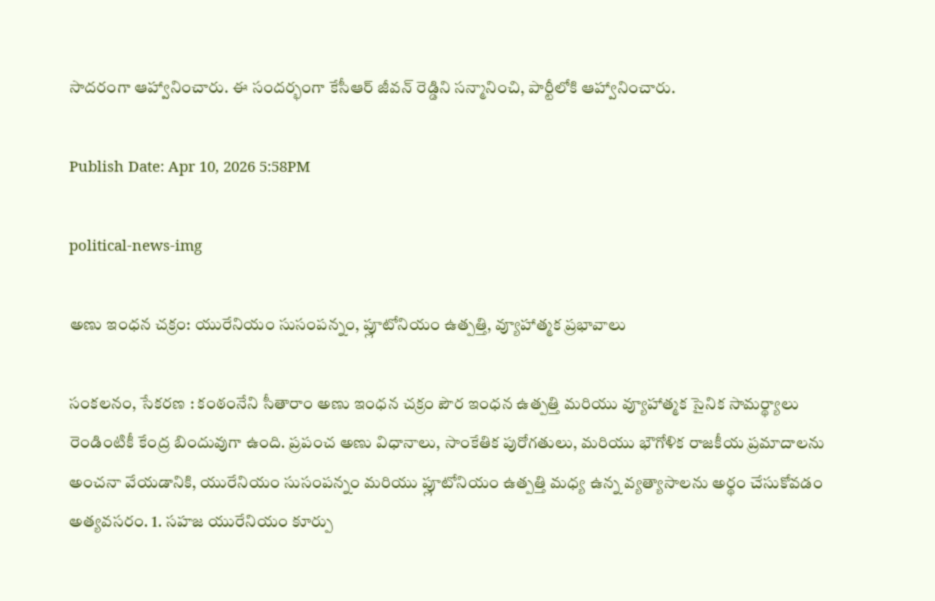సాదరంగా ఆహ్వానించారు. ఈ సందర్భంగా కేసీఆర్ జీవన్ రెడ్డిని సన్మానించి, పార్టీలోకి ఆహ్వానించారు.

Publish Date: Apr 10, 2026 5:58PM

political-news-img

అణు ఇంధన చక్రం: యురేనియం సుసంపన్నం, ప్లూటోనియం ఉత్పత్తి, వ్యూహాత్మక ప్రభావాలు

సంకలనం, సేకరణ : కంఠంనేని సీతారాం అణు ఇంధన చక్రం పౌర ఇంధన ఉత్పత్తి మరియు వ్యూహాత్మక సైనిక సామర్థ్యాలు రెండింటికీ కేంద్ర బిందువుగా ఉంది. ప్రపంచ అణు విధానాలు, సాంకేతిక పురోగతులు, మరియు భౌగోళిక రాజకీయ ప్రమాదాలను అంచనా వేయడానికి, యురేనియం సుసంపన్నం మరియు ప్లూటోనియం ఉత్పత్తి మధ్య ఉన్న వ్యత్యాసాలను అర్థం చేసుకోవడం అత్యవసరం. 1. సహజ యురేనియం కూర్పు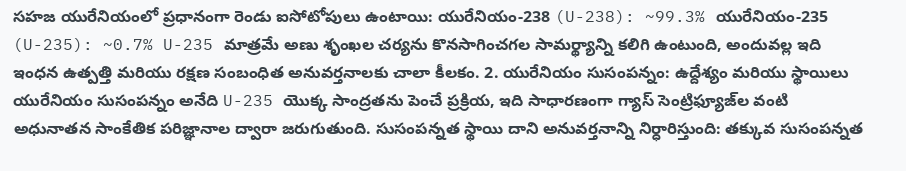సహజ యురేనియంలో ప్రధానంగా రెండు ఐసోటోపులు ఉంటాయి: యురేనియం-238 (U-238): ~99.3% యురేనియం-235 (U-235): ~0.7% U-235 మాత్రమే అణు శృంఖల చర్యను కొనసాగించగల సామర్థ్యాన్ని కలిగి ఉంటుంది, అందువల్ల ఇది ఇంధన ఉత్పత్తి మరియు రక్షణ సంబంధిత అనువర్తనాలకు చాలా కీలకం. 2. యురేనియం సుసంపన్నం: ఉద్దేశ్యం మరియు స్థాయిలు యురేనియం సుసంపన్నం అనేది U-235 యొక్క సాంద్రతను పెంచే ప్రక్రియ, ఇది సాధారణంగా గ్యాస్ సెంట్రిఫ్యూజ్‌ల వంటి అధునాతన సాంకేతిక పరిజ్ఞానాల ద్వారా జరుగుతుంది. సుసంపన్నత స్థాయి దాని అనువర్తనాన్ని నిర్ధారిస్తుంది: తక్కువ సుసంపన్నత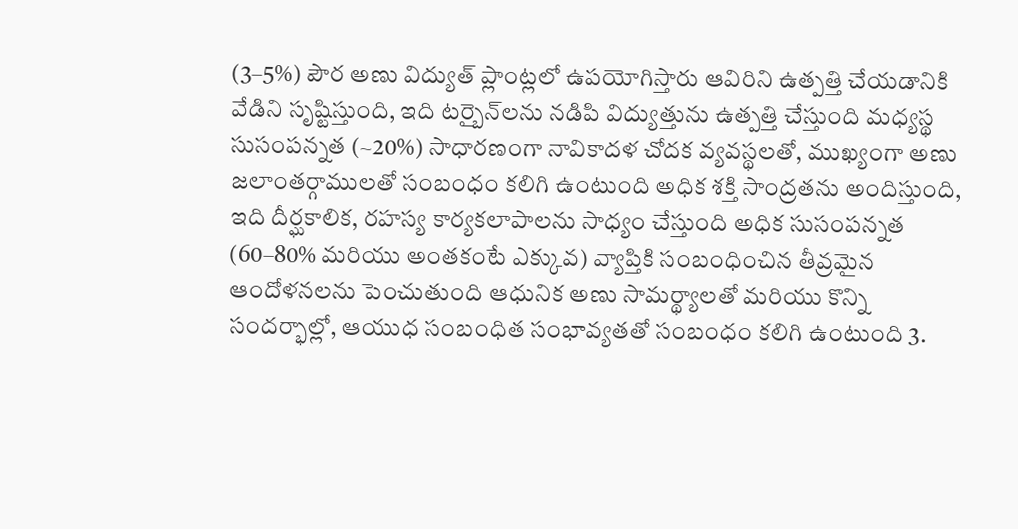(3–5%) పౌర అణు విద్యుత్ ప్లాంట్లలో ఉపయోగిస్తారు ఆవిరిని ఉత్పత్తి చేయడానికి వేడిని సృష్టిస్తుంది, ఇది టర్బైన్‌లను నడిపి విద్యుత్తును ఉత్పత్తి చేస్తుంది మధ్యస్థ సుసంపన్నత (~20%) సాధారణంగా నావికాదళ చోదక వ్యవస్థలతో, ముఖ్యంగా అణు జలాంతర్గాములతో సంబంధం కలిగి ఉంటుంది అధిక శక్తి సాంద్రతను అందిస్తుంది, ఇది దీర్ఘకాలిక, రహస్య కార్యకలాపాలను సాధ్యం చేస్తుంది అధిక సుసంపన్నత (60–80% మరియు అంతకంటే ఎక్కువ) వ్యాప్తికి సంబంధించిన తీవ్రమైన ఆందోళనలను పెంచుతుంది ఆధునిక అణు సామర్థ్యాలతో మరియు కొన్ని సందర్భాల్లో, ఆయుధ సంబంధిత సంభావ్యతతో సంబంధం కలిగి ఉంటుంది 3.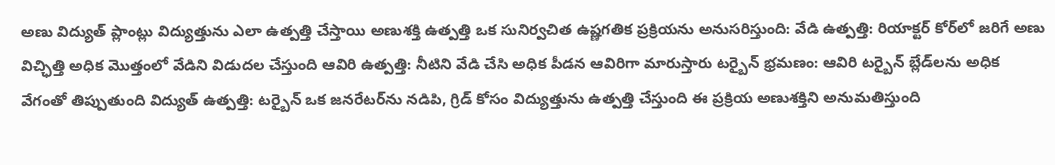అణు విద్యుత్ ప్లాంట్లు విద్యుత్తును ఎలా ఉత్పత్తి చేస్తాయి అణుశక్తి ఉత్పత్తి ఒక సునిర్వచిత ఉష్ణగతిక ప్రక్రియను అనుసరిస్తుంది: వేడి ఉత్పత్తి: రియాక్టర్ కోర్‌లో జరిగే అణు విచ్ఛిత్తి అధిక మొత్తంలో వేడిని విడుదల చేస్తుంది ఆవిరి ఉత్పత్తి: నీటిని వేడి చేసి అధిక పీడన ఆవిరిగా మారుస్తారు టర్బైన్ భ్రమణం: ఆవిరి టర్బైన్ బ్లేడ్‌లను అధిక వేగంతో తిప్పుతుంది విద్యుత్ ఉత్పత్తి: టర్బైన్ ఒక జనరేటర్‌ను నడిపి, గ్రిడ్ కోసం విద్యుత్తును ఉత్పత్తి చేస్తుంది ఈ ప్రక్రియ అణుశక్తిని అనుమతిస్తుంది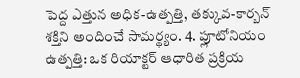పెద్ద ఎత్తున అధిక-ఉత్పత్తి, తక్కువ-కార్బన్ శక్తిని అందించే సామర్థ్యం. 4. ప్లూటోనియం ఉత్పత్తి: ఒక రియాక్టర్ ఆధారిత ప్రక్రియ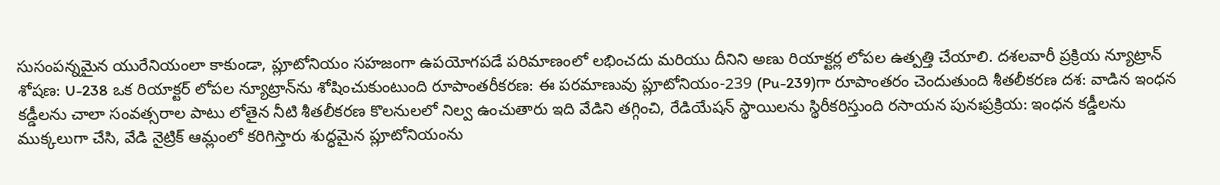సుసంపన్నమైన యురేనియంలా కాకుండా, ప్లూటోనియం సహజంగా ఉపయోగపడే పరిమాణంలో లభించదు మరియు దీనిని అణు రియాక్టర్ల లోపల ఉత్పత్తి చేయాలి. దశలవారీ ప్రక్రియ న్యూట్రాన్ శోషణ: U-238 ఒక రియాక్టర్ లోపల న్యూట్రాన్‌ను శోషించుకుంటుంది రూపాంతరీకరణ: ఈ పరమాణువు ప్లూటోనియం-239 (Pu-239)గా రూపాంతరం చెందుతుంది శీతలీకరణ దశ: వాడిన ఇంధన కడ్డీలను చాలా సంవత్సరాల పాటు లోతైన నీటి శీతలీకరణ కొలనులలో నిల్వ ఉంచుతారు ఇది వేడిని తగ్గించి, రేడియేషన్ స్థాయిలను స్థిరీకరిస్తుంది రసాయన పునఃప్రక్రియ: ఇంధన కడ్డీలను ముక్కలుగా చేసి, వేడి నైట్రిక్ ఆమ్లంలో కరిగిస్తారు శుద్ధమైన ప్లూటోనియంను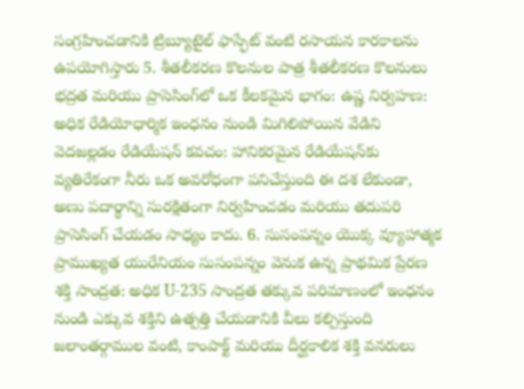సంగ్రహించడానికి ట్రిబ్యూటైల్ ఫాస్ఫేట్ వంటి రసాయన కారకాలను ఉపయోగిస్తారు 5. శీతలీకరణ కొలనుల పాత్ర శీతలీకరణ కొలనులు భద్రత మరియు ప్రాసెసింగ్‌లో ఒక కీలకమైన భాగం: ఉష్ణ నిర్వహణ: అధిక రేడియోధార్మిక ఇంధనం నుండి మిగిలిపోయిన వేడిని వెదజల్లడం రేడియేషన్ కవచం: హానికరమైన రేడియేషన్‌కు వ్యతిరేకంగా నీరు ఒక అవరోధంగా పనిచేస్తుంది ఈ దశ లేకుండా, అణు పదార్థాన్ని సురక్షితంగా నిర్వహించడం మరియు తదుపరి ప్రాసెసింగ్ చేయడం సాధ్యం కాదు. 6. సుసంపన్నం యొక్క వ్యూహాత్మక ప్రాముఖ్యత యురేనియం సుసంపన్నం వెనుక ఉన్న ప్రాథమిక ప్రేరణ శక్తి సాంద్రత: అధిక U-235 సాంద్రత తక్కువ పరిమాణంలో ఇంధనం నుండి ఎక్కువ శక్తిని ఉత్పత్తి చేయడానికి వీలు కల్పిస్తుంది జలాంతర్గాముల వంటి, కాంపాక్ట్ మరియు దీర్ఘకాలిక శక్తి వనరులు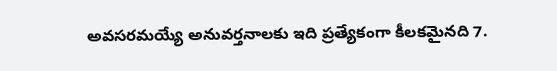అవసరమయ్యే అనువర్తనాలకు ఇది ప్రత్యేకంగా కీలకమైనది 7.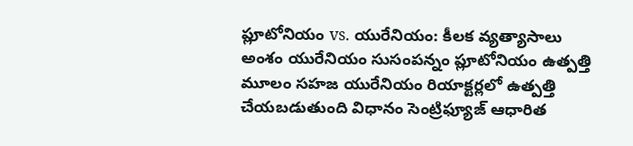ప్లూటోనియం vs. యురేనియం: కీలక వ్యత్యాసాలు అంశం యురేనియం సుసంపన్నం ప్లూటోనియం ఉత్పత్తి మూలం సహజ యురేనియం రియాక్టర్లలో ఉత్పత్తి చేయబడుతుంది విధానం సెంట్రిఫ్యూజ్ ఆధారిత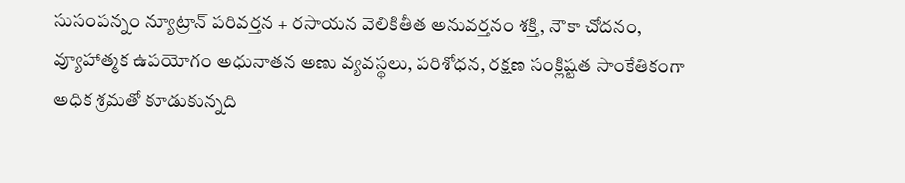సుసంపన్నం న్యూట్రాన్ పరివర్తన + రసాయన వెలికితీత అనువర్తనం శక్తి, నౌకా చోదనం, వ్యూహాత్మక ఉపయోగం అధునాతన అణు వ్యవస్థలు, పరిశోధన, రక్షణ సంక్లిష్టత సాంకేతికంగా అధిక శ్రమతో కూడుకున్నది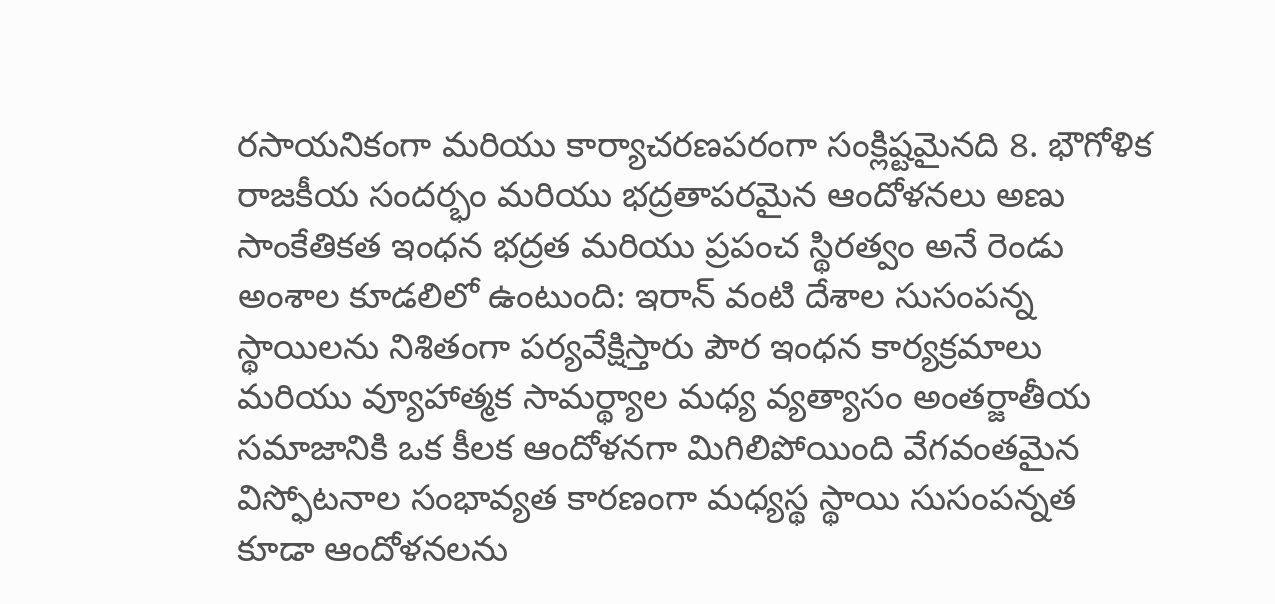రసాయనికంగా మరియు కార్యాచరణపరంగా సంక్లిష్టమైనది 8. భౌగోళిక రాజకీయ సందర్భం మరియు భద్రతాపరమైన ఆందోళనలు అణు సాంకేతికత ఇంధన భద్రత మరియు ప్రపంచ స్థిరత్వం అనే రెండు అంశాల కూడలిలో ఉంటుంది: ఇరాన్ వంటి దేశాల సుసంపన్న స్థాయిలను నిశితంగా పర్యవేక్షిస్తారు పౌర ఇంధన కార్యక్రమాలు మరియు వ్యూహాత్మక సామర్థ్యాల మధ్య వ్యత్యాసం అంతర్జాతీయ సమాజానికి ఒక కీలక ఆందోళనగా మిగిలిపోయింది వేగవంతమైన విస్ఫోటనాల సంభావ్యత కారణంగా మధ్యస్థ స్థాయి సుసంపన్నత కూడా ఆందోళనలను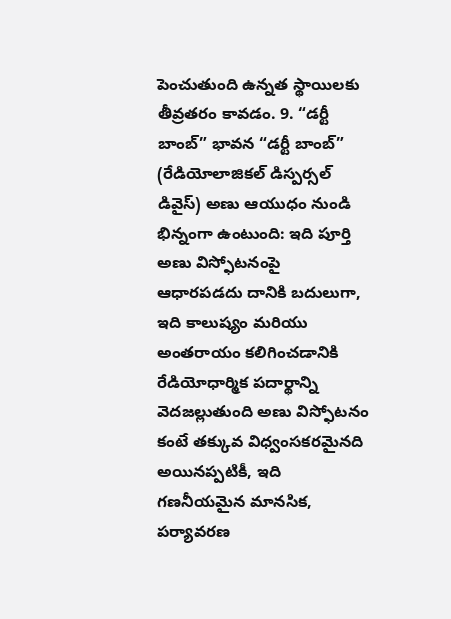పెంచుతుంది ఉన్నత స్థాయిలకు తీవ్రతరం కావడం. 9. “డర్టీ బాంబ్” భావన “డర్టీ బాంబ్” (రేడియోలాజికల్ డిస్పర్సల్ డివైస్) అణు ఆయుధం నుండి భిన్నంగా ఉంటుంది: ఇది పూర్తి అణు విస్ఫోటనంపై ఆధారపడదు దానికి బదులుగా, ఇది కాలుష్యం మరియు అంతరాయం కలిగించడానికి రేడియోధార్మిక పదార్థాన్ని వెదజల్లుతుంది అణు విస్ఫోటనం కంటే తక్కువ విధ్వంసకరమైనది అయినప్పటికీ, ఇది గణనీయమైన మానసిక, పర్యావరణ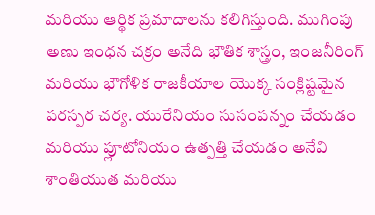మరియు ఆర్థిక ప్రమాదాలను కలిగిస్తుంది. ముగింపు అణు ఇంధన చక్రం అనేది భౌతిక శాస్త్రం, ఇంజనీరింగ్ మరియు భౌగోళిక రాజకీయాల యొక్క సంక్లిష్టమైన పరస్పర చర్య. యురేనియం సుసంపన్నం చేయడం మరియు ప్లూటోనియం ఉత్పత్తి చేయడం అనేవి శాంతియుత మరియు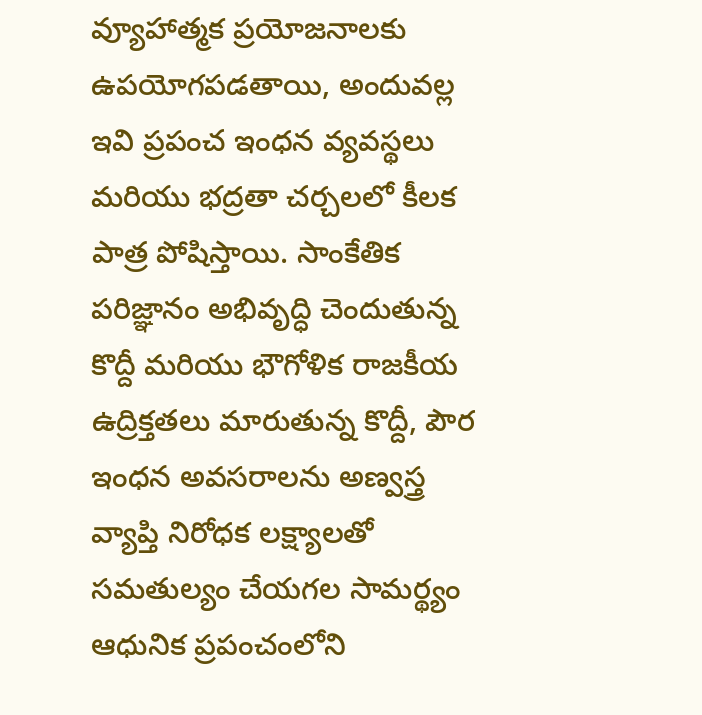వ్యూహాత్మక ప్రయోజనాలకు ఉపయోగపడతాయి, అందువల్ల ఇవి ప్రపంచ ఇంధన వ్యవస్థలు మరియు భద్రతా చర్చలలో కీలక పాత్ర పోషిస్తాయి. సాంకేతిక పరిజ్ఞానం అభివృద్ధి చెందుతున్న కొద్దీ మరియు భౌగోళిక రాజకీయ ఉద్రిక్తతలు మారుతున్న కొద్దీ, పౌర ఇంధన అవసరాలను అణ్వస్త్ర వ్యాప్తి నిరోధక లక్ష్యాలతో సమతుల్యం చేయగల సామర్థ్యం ఆధునిక ప్రపంచంలోని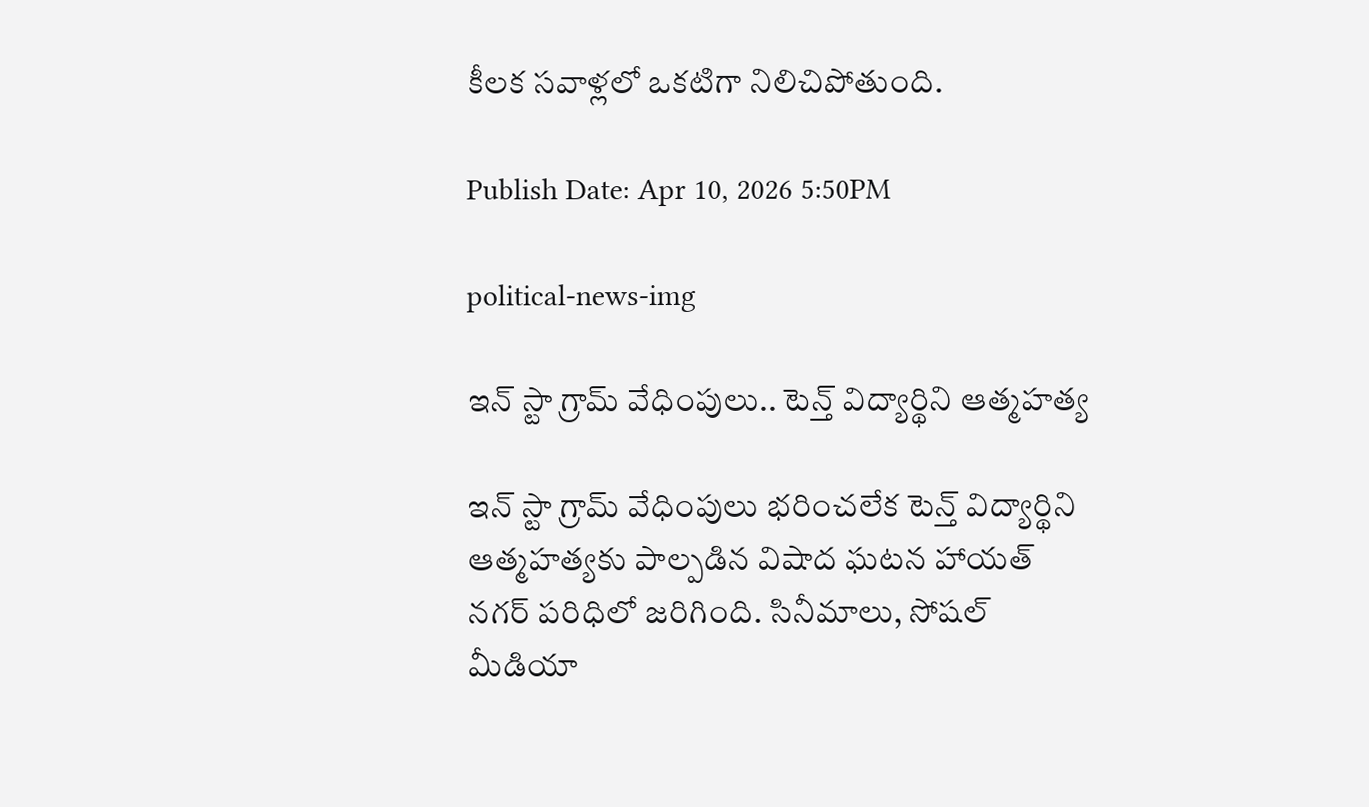కీలక సవాళ్లలో ఒకటిగా నిలిచిపోతుంది.

Publish Date: Apr 10, 2026 5:50PM

political-news-img

ఇన్ స్టా గ్రామ్ వేధింపులు.. టెన్త్ విద్యార్థిని ఆత్మహత్య

ఇన్ స్టా గ్రామ్ వేధింపులు భరించలేక టెన్త్ విద్యార్థిని ఆత్మహత్యకు పాల్పడిన విషాద ఘటన హాయత్ నగర్ పరిధిలో జరిగింది. సినీమాలు, సోషల్ మీడియా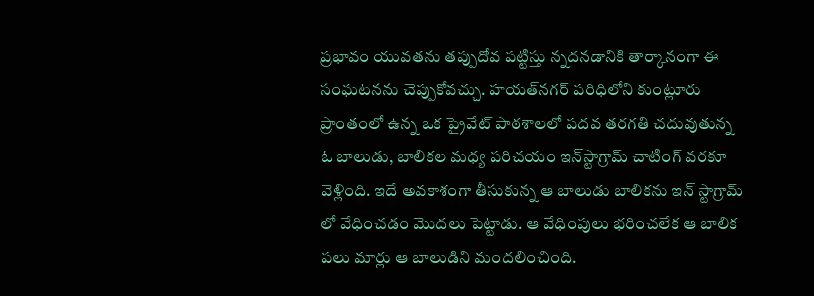ప్రభావం యువతను తప్పుదోవ పట్టిస్తు న్నదనడానికి తార్కానంగా ఈ సంఘటనను చెప్పుకోవచ్చు. హయత్‌నగర్ పరిధిలోని కుంట్లూరు ప్రాంతంలో ఉన్న ఒక ప్రైవేట్ పాఠశాలలో పదవ తరగతి చదువుతున్న ఓ బాలుడు, బాలికల మధ్య పరిచయం ఇన్‌స్టాగ్రామ్‌ చాటింగ్ వరకూ వెళ్లింది. ఇదే అవకాశంగా తీసుకున్న ఆ బాలుడు బాలికను ఇన్ స్టాగ్రామ్ లో వేధించడం మొదలు పెట్టాడు. ఆ వేధింపులు భరించలేక ఆ బాలిక పలు మార్లు ఆ బాలుడిని మందలించింది.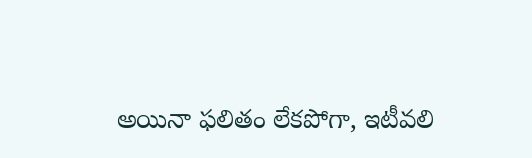అయినా ఫలితం లేకపోగా, ఇటీవలి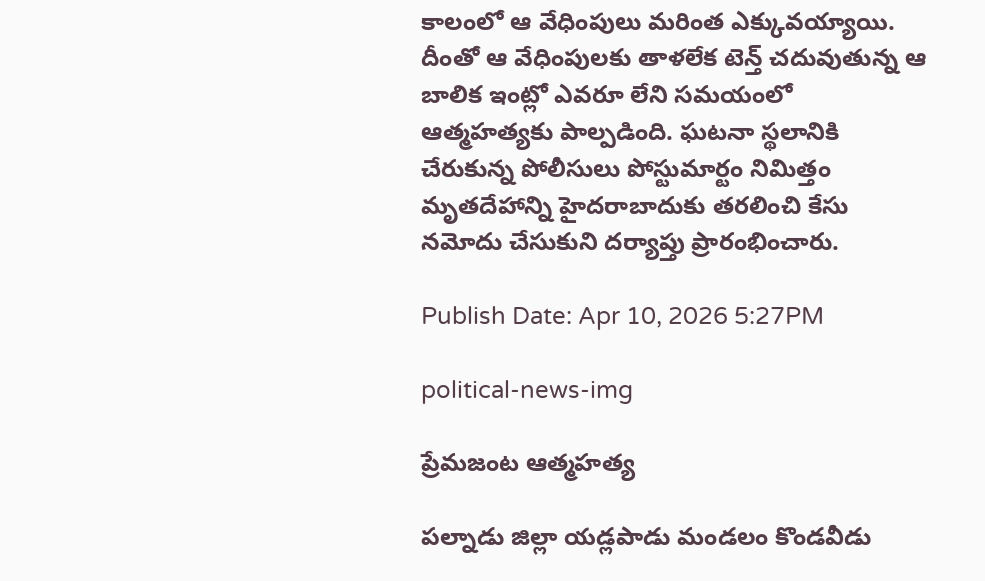కాలంలో ఆ వేధింపులు మరింత ఎక్కువయ్యాయి. దీంతో ఆ వేధింపులకు తాళలేక టెన్త్ చదువుతున్న ఆ బాలిక ఇంట్లో ఎవరూ లేని సమయంలో ఆత్మహత్యకు పాల్పడింది. ఘటనా స్థలానికి చేరుకున్న పోలీసులు పోస్టుమార్టం నిమిత్తం మృతదేహాన్ని హైదరాబాదుకు తరలించి కేసు నమోదు చేసుకుని దర్యాప్తు ప్రారంభించారు.

Publish Date: Apr 10, 2026 5:27PM

political-news-img

ప్రేమజంట ఆత్మహత్య

పల్నాడు జిల్లా యడ్లపాడు మండలం కొండవీడు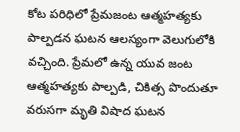కోట పరిధిలో ప్రేమజంట ఆత్మహత్యకు పాల్పడన ఘటన ఆలస్యంగా వెలుగులోకి వచ్చింది. ప్రేమలో ఉన్న యువ జంట ఆత్మహత్యకు పాల్పడి, చికిత్స పొందుతూ వరుసగా మృతి విషాద ఘటన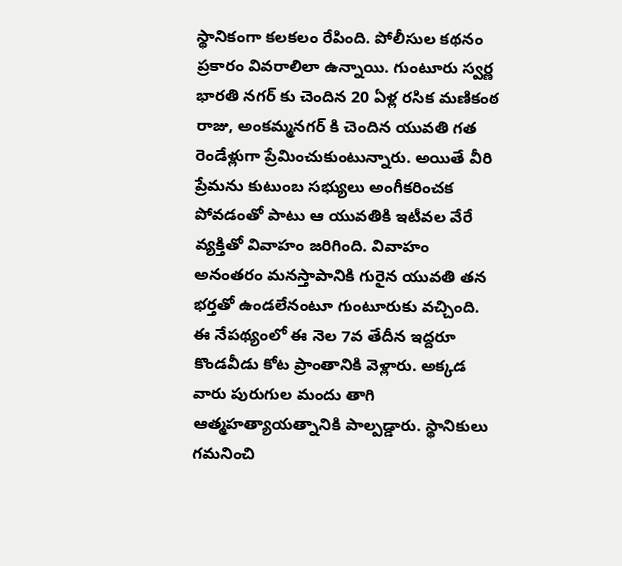స్థానికంగా కలకలం రేపింది. పోలీసుల కథనం ప్రకారం వివరాలిలా ఉన్నాయి. గుంటూరు స్వర్ణ భారతి నగర్ కు చెందిన 20 ఏళ్ల రసిక మణికంఠ రాజు, అంకమ్మనగర్ కి చెందిన యువతి గత రెండేళ్లుగా ప్రేమించుకుంటున్నారు. అయితే వీరి ప్రేమను కుటుంబ సభ్యులు అంగీకరించక పోవడంతో పాటు ఆ యువతికి ఇటీవల వేరే వ్యక్తితో వివాహం జరిగింది. వివాహం అనంతరం మనస్తాపానికి గురైన యువతి తన భర్తతో ఉండలేనంటూ గుంటూరుకు వచ్చింది. ఈ నేపథ్యంలో ఈ నెల 7వ తేదీన ఇద్దరూ కొండవీడు కోట ప్రాంతానికి వెళ్లారు. అక్కడ వారు పురుగుల మందు తాగి ఆత్మహత్యాయత్నానికి పాల్పడ్డారు. స్థానికులు గమనించి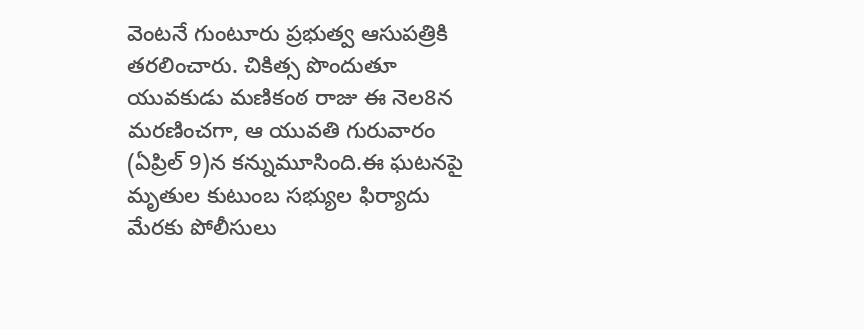వెంటనే గుంటూరు ప్రభుత్వ ఆసుపత్రికి తరలించారు. చికిత్స పొందుతూ యువకుడు మణికంఠ రాజు ఈ నెల8న మరణించగా, ఆ యువతి గురువారం (ఏప్రిల్ 9)న కన్నుమూసింది.ఈ ఘటనపై మృతుల కుటుంబ సభ్యుల ఫిర్యాదు మేరకు పోలీసులు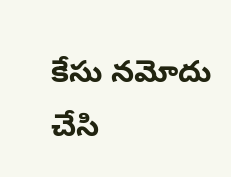కేసు నమోదు చేసి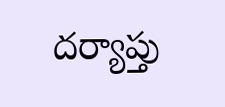దర్యాప్తు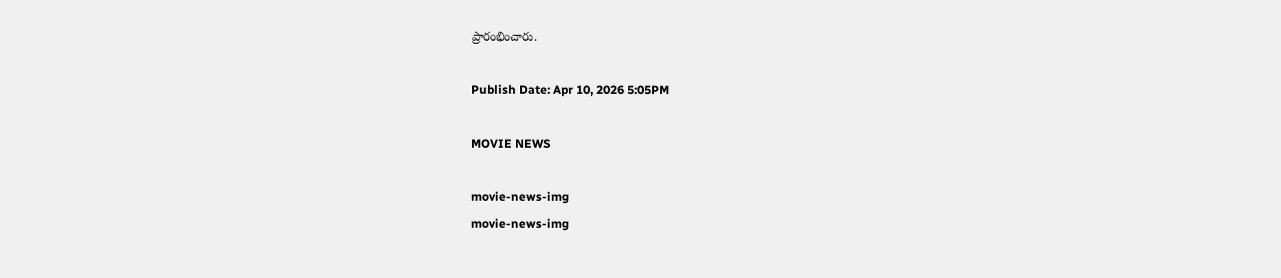ప్రారంభించారు.

Publish Date: Apr 10, 2026 5:05PM

MOVIE NEWS

movie-news-img
movie-news-img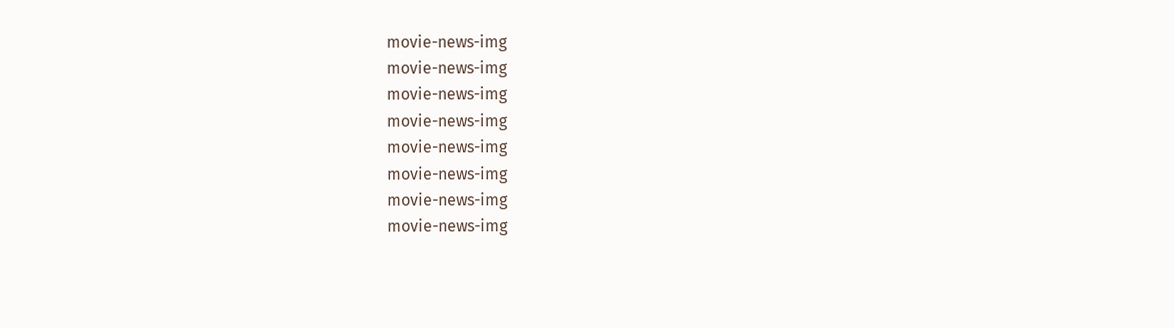movie-news-img
movie-news-img
movie-news-img
movie-news-img
movie-news-img
movie-news-img
movie-news-img
movie-news-img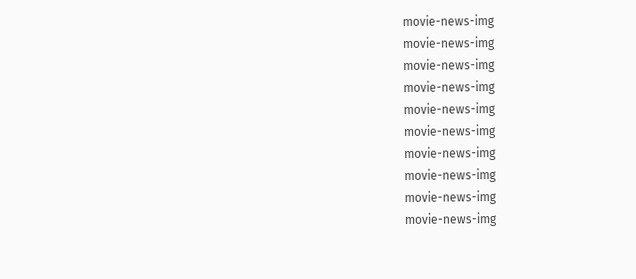movie-news-img
movie-news-img
movie-news-img
movie-news-img
movie-news-img
movie-news-img
movie-news-img
movie-news-img
movie-news-img
movie-news-img